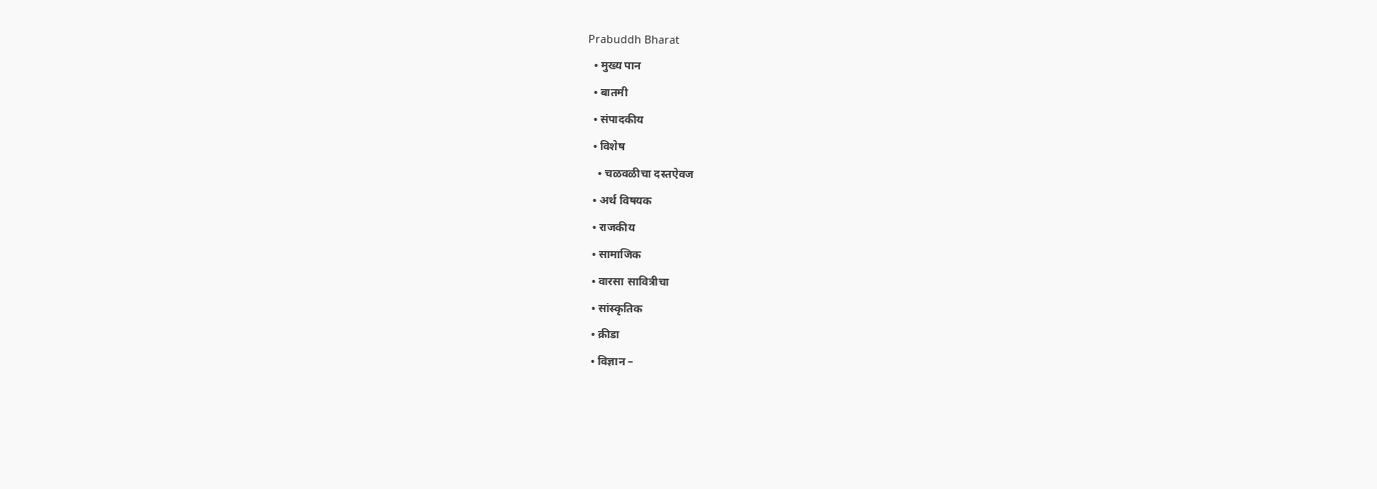Prabuddh Bharat
  • मुख्य पान
  • बातमी
  • संपादकीय
  • विशेष
    • चळवळीचा दस्तऐवज
  • अर्थ विषयक
  • राजकीय
  • सामाजिक
  • वारसा सावित्रीचा
  • सांस्कृतिक
  • क्रीडा
  • विज्ञान –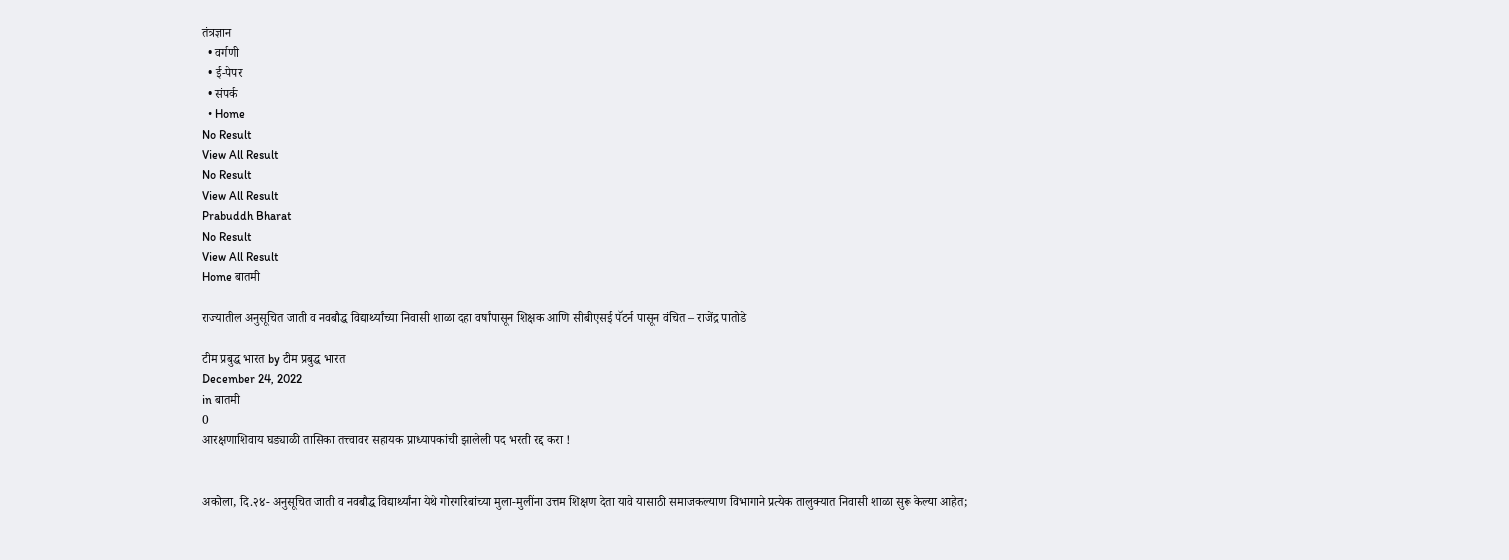तंत्रज्ञान
  • वर्गणी
  • ई-पेपर
  • संपर्क
  • Home
No Result
View All Result
No Result
View All Result
Prabuddh Bharat
No Result
View All Result
Home बातमी

राज्यातील अनुसूचित जाती व नवबौद्ध विद्यार्थ्यांच्या निवासी शाळा दहा वर्षांपासून शिक्षक आणि सीबीएसई पॅटर्न पासून वंचित – राजेंद्र पातोडे

टीम प्रबुद्ध भारत by टीम प्रबुद्ध भारत
December 24, 2022
in बातमी
0
आरक्षणाशिवाय घड्याळी तासिका तत्त्वावर सहायक प्राध्यापकांची झालेली पद भरती रद्द करा !


अकोला, दि.२४- अनुसूचित जाती व नवबौद्ध विद्यार्थ्यांना येथे गोरगरिबांच्या मुला-मुलींना उत्तम शिक्षण देता यावे यासाठी समाजकल्याण विभागाने प्रत्येक तालुक्यात निवासी शाळा सुरू केल्या आहेत;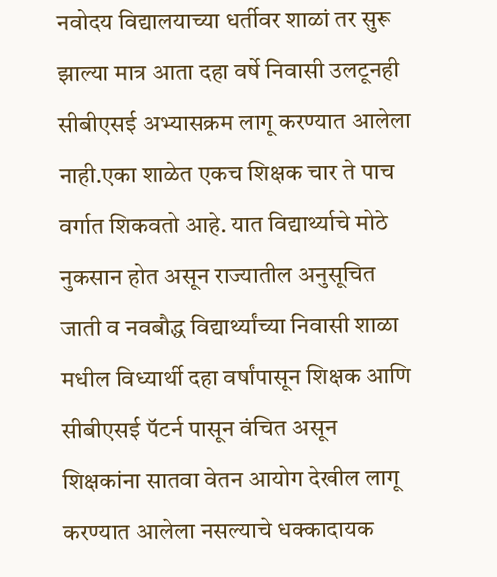नवोदय विद्यालयाच्या धर्तीवर शाळां तर सुरू झाल्या मात्र आता दहा वर्षे निवासी उलटूनही सीबीएसई अभ्यासक्रम लागू करण्यात आलेला नाही.एका शाळेत एकच शिक्षक चार ते पाच वर्गात शिकवतो आहे. यात विद्यार्थ्याचे मोठे नुकसान होत असून राज्यातील अनुसूचित जाती व नवबौद्ध विद्यार्थ्यांच्या निवासी शाळा मधील विध्यार्थी दहा वर्षांपासून शिक्षक आणि सीबीएसई पॅटर्न पासून वंचित असून शिक्षकांना सातवा वेतन आयोग देखील लागू करण्यात आलेला नसल्याचे धक्कादायक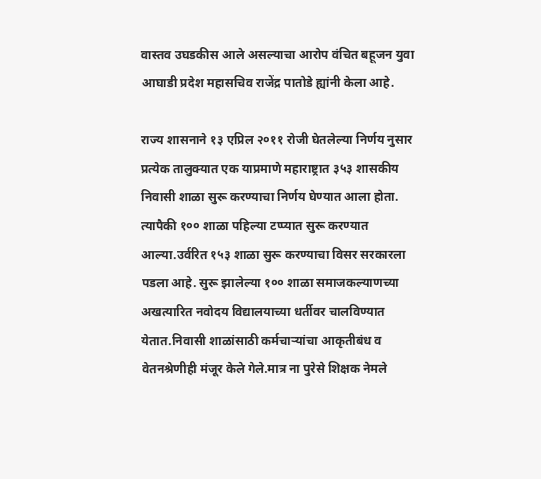वास्तव उघडकीस आले असल्याचा आरोप वंचित बहूजन युवा आघाडी प्रदेश महासचिव राजेंद्र पातोडे ह्यांनी केला आहे.

राज्य शासनाने १३ एप्रिल २०११ रोजी घेतलेल्या निर्णय नुसार प्रत्येक तालुक्यात एक याप्रमाणे महाराष्ट्रात ३५३ शासकीय निवासी शाळा सुरू करण्याचा निर्णय घेण्यात आला होता. त्यापैकी १०० शाळा पहिल्या टप्प्यात सुरू करण्यात आल्या.उर्वरित १५३ शाळा सुरू करण्याचा विसर सरकारला पडला आहे. सुरू झालेल्या १०० शाळा समाजकल्याणच्या अखत्यारित नवोदय विद्यालयाच्या धर्तीवर चालविण्यात येतात.निवासी शाळांसाठी कर्मचाऱ्यांचा आकृतीबंध व वेतनश्रेणीही मंजूर केले गेले.मात्र ना पुरेसे शिक्षक नेमले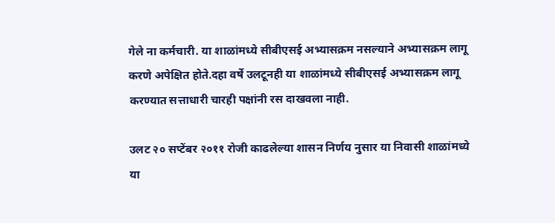गेले ना कर्मचारी. या शाळांमध्ये सीबीएसई अभ्यासक्रम नसल्याने अभ्यासक्रम लागू करणे अपेक्षित होते.दहा वर्षे उलटूनही या शाळांमध्ये सीबीएसई अभ्यासक्रम लागू करण्यात सत्ताधारी चारही पक्षांनी रस दाखवला नाही.

उलट २० सप्टेंबर २०११ रोजी काढलेल्या शासन निर्णय नुसार या निवासी शाळांमध्ये या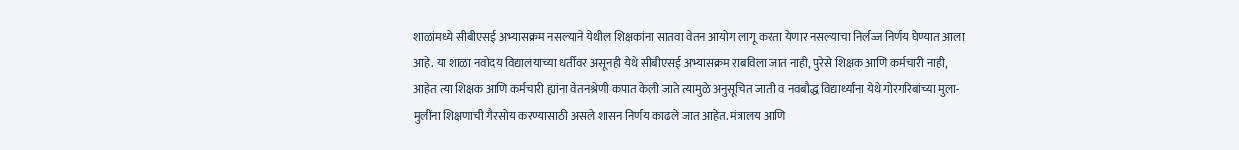शाळांमध्ये सीबीएसई अभ्यासक्रम नसल्याने येथील शिक्षकांना सातवा वेतन आयोग लागू करता येणार नसल्याचा निर्लज्ज निर्णय घेण्यात आला आहे. या शाळा नवोदय विद्यालयाच्या धर्तीवर असूनही येथे सीबीएसई अभ्यासक्रम राबविला जात नाही, पुरेसे शिक्षक आणि कर्मचारी नाही, आहेत त्या शिक्षक आणि कर्मचारी ह्यांना वेतनश्रेणी कपात केली जाते त्यामुळे अनुसूचित जाती व नवबौद्ध विद्यार्थ्यांना येथे गोरगरिबांच्या मुला-मुलींना शिक्षणाची गैरसोय करण्यासाठी असले शासन निर्णय काढले जात आहेत. मंत्रालय आणि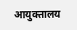आयुक्तालय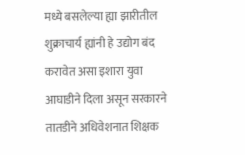मध्ये बसलेल्या ह्या झारीतील शुक्राचार्य ह्यांनी हे उद्योग बंद करावेत असा इशारा युवा आघाडीने दिला असून सरकारने तातडीने अधिवेशनात शिक्षक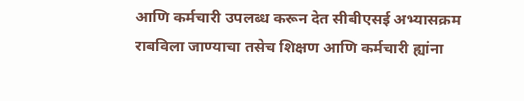आणि कर्मचारी उपलब्ध करून देत सीबीएसई अभ्यासक्रम राबविला जाण्याचा तसेच शिक्षण आणि कर्मचारी ह्यांना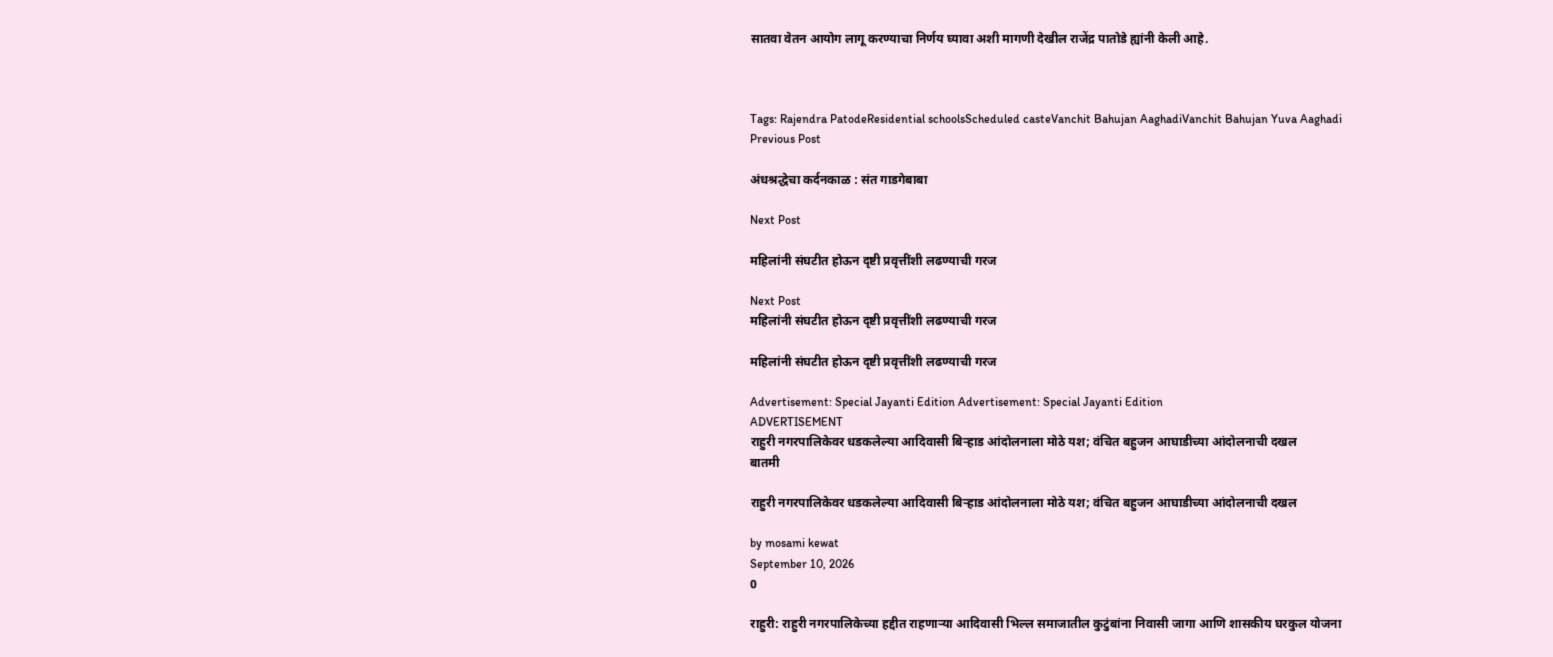सातवा वेतन आयोग लागू करण्याचा निर्णय घ्यावा अशी मागणी देखील राजेंद्र पातोडे ह्यांनी केली आहे.



Tags: Rajendra PatodeResidential schoolsScheduled casteVanchit Bahujan AaghadiVanchit Bahujan Yuva Aaghadi
Previous Post

अंधश्रद्धेचा कर्दनकाळ : संत गाडगेबाबा

Next Post

महिलांनी संघटीत होऊन दृष्टी प्रवृत्तींशी लढण्याची गरज

Next Post
महिलांनी संघटीत होऊन दृष्टी प्रवृत्तींशी लढण्याची गरज

महिलांनी संघटीत होऊन दृष्टी प्रवृत्तींशी लढण्याची गरज

Advertisement: Special Jayanti Edition Advertisement: Special Jayanti Edition
ADVERTISEMENT
राहुरी नगरपालिकेवर धडकलेल्या आदिवासी बिऱ्हाड आंदोलनाला मोठे यश; वंचित बहुजन आघाडीच्या आंदोलनाची दखल
बातमी

राहुरी नगरपालिकेवर धडकलेल्या आदिवासी बिऱ्हाड आंदोलनाला मोठे यश; वंचित बहुजन आघाडीच्या आंदोलनाची दखल

by mosami kewat
September 10, 2026
0

राहुरी: राहुरी नगरपालिकेच्या हद्दीत राहणाऱ्या आदिवासी भिल्ल समाजातील कुटुंबांना निवासी जागा आणि शासकीय घरकुल योजना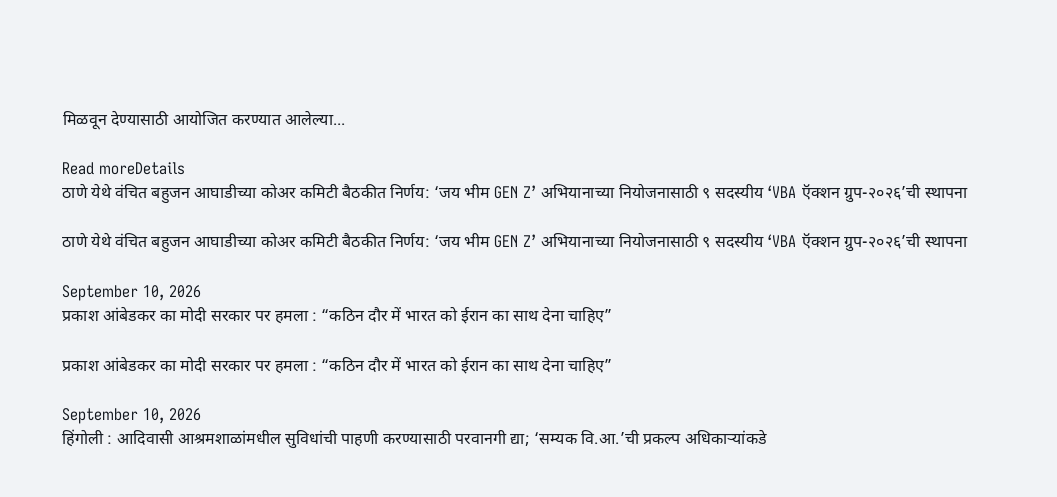मिळवून देण्यासाठी आयोजित करण्यात आलेल्या...

Read moreDetails
ठाणे येथे वंचित बहुजन आघाडीच्या कोअर कमिटी बैठकीत निर्णय: ‘जय भीम GEN Z’ अभियानाच्या नियोजनासाठी ९ सदस्यीय ‘VBA ऍक्शन ग्रुप-२०२६’ची स्थापना

ठाणे येथे वंचित बहुजन आघाडीच्या कोअर कमिटी बैठकीत निर्णय: ‘जय भीम GEN Z’ अभियानाच्या नियोजनासाठी ९ सदस्यीय ‘VBA ऍक्शन ग्रुप-२०२६’ची स्थापना

September 10, 2026
प्रकाश आंबेडकर का मोदी सरकार पर हमला : “कठिन दौर में भारत को ईरान का साथ देना चाहिए”

प्रकाश आंबेडकर का मोदी सरकार पर हमला : “कठिन दौर में भारत को ईरान का साथ देना चाहिए”

September 10, 2026
हिंगोली : आदिवासी आश्रमशाळांमधील सुविधांची पाहणी करण्यासाठी परवानगी द्या; ‘सम्यक वि.आ.’ची प्रकल्प अधिकाऱ्यांकडे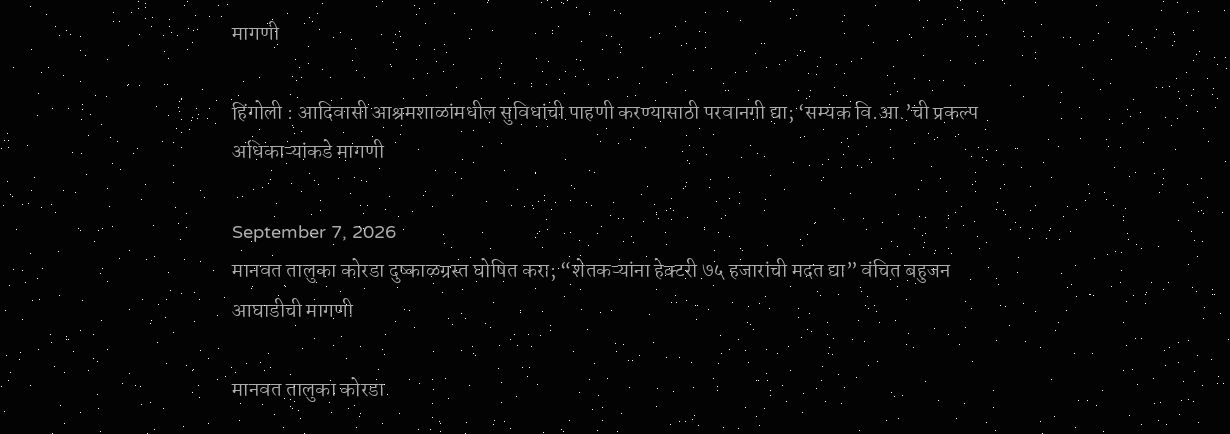मागणी

हिंगोली : आदिवासी आश्रमशाळांमधील सुविधांची पाहणी करण्यासाठी परवानगी द्या; ‘सम्यक वि.आ.’ची प्रकल्प अधिकाऱ्यांकडे मागणी

September 7, 2026
मानवत तालुका कोरडा दुष्काळग्रस्त घोषित करा; “शेतकऱ्यांना हेक्टरी ७५ हजारांची मदत द्या” वंचित बहुजन आघाडीची मागणी

मानवत तालुका कोरडा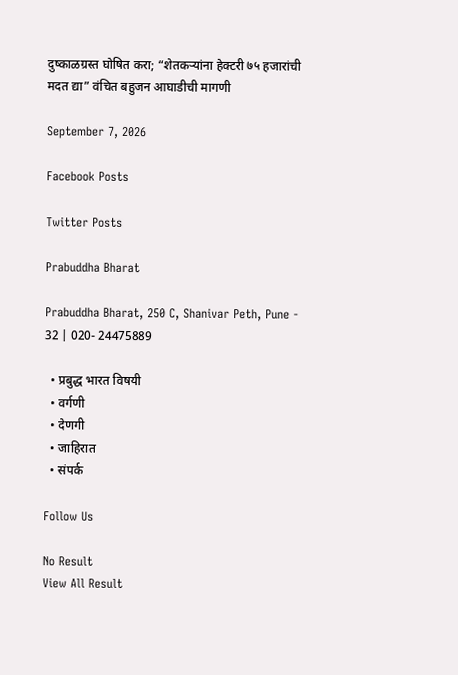दुष्काळग्रस्त घोषित करा; “शेतकऱ्यांना हेक्टरी ७५ हजारांची मदत द्या” वंचित बहुजन आघाडीची मागणी

September 7, 2026

Facebook Posts

Twitter Posts

Prabuddha Bharat

Prabuddha Bharat, 250 C, Shanivar Peth, Pune - 32 | 020- 24475889

  • प्रबुद्ध भारत विषयी
  • वर्गणी
  • देणगी
  • जाहिरात
  • संपर्क

Follow Us

No Result
View All Result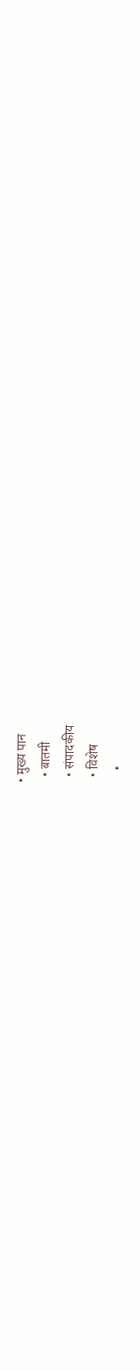• मुख्य पान
  • बातमी
  • संपादकीय
  • विशेष
    •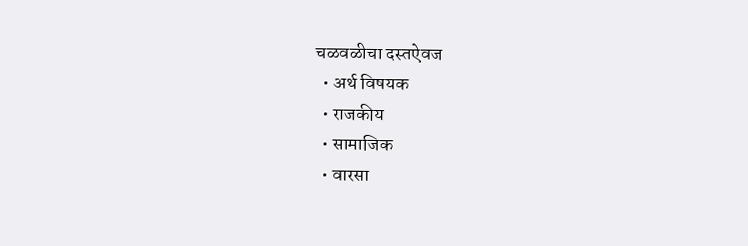चळवळीचा दस्तऐवज
  • अर्थ विषयक
  • राजकीय
  • सामाजिक
  • वारसा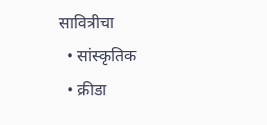सावित्रीचा
  • सांस्कृतिक
  • क्रीडा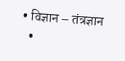• विज्ञान – तंत्रज्ञान
  •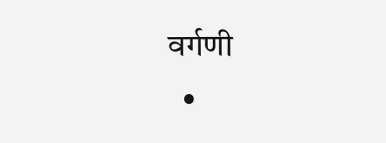वर्गणी
  •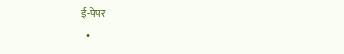ई-पेपर
  •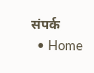संपर्क
  • Home